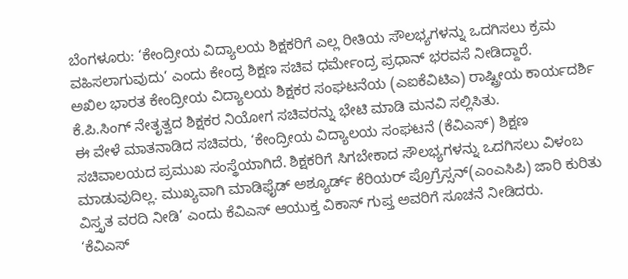ಬೆಂಗಳೂರು: ‘ಕೇಂದ್ರೀಯ ವಿದ್ಯಾಲಯ ಶಿಕ್ಷಕರಿಗೆ ಎಲ್ಲ ರೀತಿಯ ಸೌಲಭ್ಯಗಳನ್ನು ಒದಗಿಸಲು ಕ್ರಮ ವಹಿಸಲಾಗುವುದು’ ಎಂದು ಕೇಂದ್ರ ಶಿಕ್ಷಣ ಸಚಿವ ಧರ್ಮೇಂದ್ರ ಪ್ರಧಾನ್ ಭರವಸೆ ನೀಡಿದ್ದಾರೆ.
ಅಖಿಲ ಭಾರತ ಕೇಂದ್ರೀಯ ವಿದ್ಯಾಲಯ ಶಿಕ್ಷಕರ ಸಂಘಟನೆಯ (ಎಐಕೆವಿಟಿಎ) ರಾಷ್ಟ್ರೀಯ ಕಾರ್ಯದರ್ಶಿ ಕೆ.ಪಿ.ಸಿಂಗ್ ನೇತೃತ್ವದ ಶಿಕ್ಷಕರ ನಿಯೋಗ ಸಚಿವರನ್ನು ಭೇಟಿ ಮಾಡಿ ಮನವಿ ಸಲ್ಲಿಸಿತು.
ಈ ವೇಳೆ ಮಾತನಾಡಿದ ಸಚಿವರು, ‘ಕೇಂದ್ರೀಯ ವಿದ್ಯಾಲಯ ಸಂಘಟನೆ (ಕೆವಿಎಸ್) ಶಿಕ್ಷಣ ಸಚಿವಾಲಯದ ಪ್ರಮುಖ ಸಂಸ್ಥೆಯಾಗಿದೆ. ಶಿಕ್ಷಕರಿಗೆ ಸಿಗಬೇಕಾದ ಸೌಲಭ್ಯಗಳನ್ನು ಒದಗಿಸಲು ವಿಳಂಬ ಮಾಡುವುದಿಲ್ಲ. ಮುಖ್ಯವಾಗಿ ಮಾಡಿಫೈಡ್ ಅಶ್ಯೂರ್ಡ್ ಕೆರಿಯರ್ ಪ್ರೊಗ್ರೆಸ್ಸನ್(ಎಂಎಸಿಪಿ) ಜಾರಿ ಕುರಿತು ವಿಸ್ತೃತ ವರದಿ ನೀಡಿ’ ಎಂದು ಕೆವಿಎಸ್ ಆಯುಕ್ತ ವಿಕಾಸ್ ಗುಪ್ತ ಅವರಿಗೆ ಸೂಚನೆ ನೀಡಿದರು.
‘ಕೆವಿಎಸ್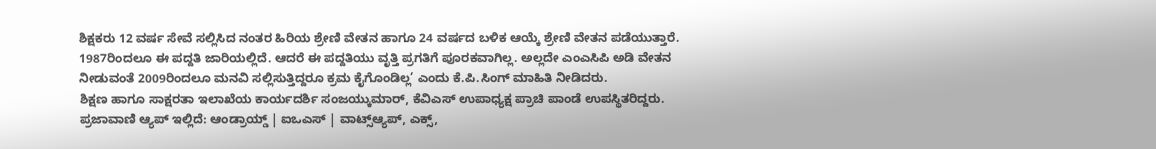ಶಿಕ್ಷಕರು 12 ವರ್ಷ ಸೇವೆ ಸಲ್ಲಿಸಿದ ನಂತರ ಹಿರಿಯ ಶ್ರೇಣಿ ವೇತನ ಹಾಗೂ 24 ವರ್ಷದ ಬಳಿಕ ಆಯ್ಕೆ ಶ್ರೇಣಿ ವೇತನ ಪಡೆಯುತ್ತಾರೆ. 1987ರಿಂದಲೂ ಈ ಪದ್ದತಿ ಜಾರಿಯಲ್ಲಿದೆ. ಆದರೆ ಈ ಪದ್ದತಿಯು ವೃತ್ತಿ ಪ್ರಗತಿಗೆ ಪೂರಕವಾಗಿಲ್ಲ. ಅಲ್ಲದೇ ಎಂಎಸಿಪಿ ಅಡಿ ವೇತನ ನೀಡುವಂತೆ 2009ರಿಂದಲೂ ಮನವಿ ಸಲ್ಲಿಸುತ್ತಿದ್ದರೂ ಕ್ರಮ ಕೈಗೊಂಡಿಲ್ಲ’ ಎಂದು ಕೆ.ಪಿ.ಸಿಂಗ್ ಮಾಹಿತಿ ನೀಡಿದರು.
ಶಿಕ್ಷಣ ಹಾಗೂ ಸಾಕ್ಷರತಾ ಇಲಾಖೆಯ ಕಾರ್ಯದರ್ಶಿ ಸಂಜಯ್ಕುಮಾರ್, ಕೆವಿಎಸ್ ಉಪಾಧ್ಯಕ್ಷ ಪ್ರಾಚಿ ಪಾಂಡೆ ಉಪಸ್ಥಿತರಿದ್ದರು.
ಪ್ರಜಾವಾಣಿ ಆ್ಯಪ್ ಇಲ್ಲಿದೆ: ಆಂಡ್ರಾಯ್ಡ್ | ಐಒಎಸ್ | ವಾಟ್ಸ್ಆ್ಯಪ್, ಎಕ್ಸ್,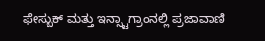ಫೇಸ್ಬುಕ್ ಮತ್ತು ಇನ್ಸ್ಟಾಗ್ರಾಂನಲ್ಲಿ ಪ್ರಜಾವಾಣಿ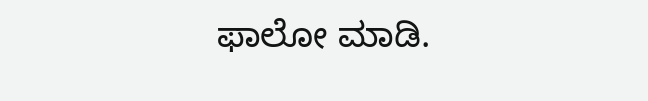ಫಾಲೋ ಮಾಡಿ.